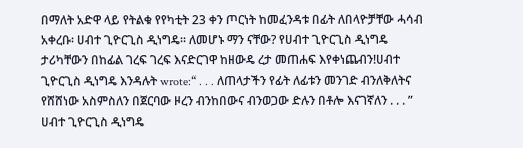በማለት አድዋ ላይ የትልቁ የየካቲት 23 ቀን ጦርነት ከመፈንዳቱ በፊት ለበላዮቻቸው ሓሳብ አቀረቡ፡ ሀብተ ጊዮርጊስ ዲነግዴ። ለመሆኑ ማን ናቸው? የሀብተ ጊዮርጊስ ዲነግዴ ታሪካቸውን በከፊል ገረፍ ገረፍ እናድርገዋ ከዘውዴ ረታ መጠሐፍ እየቀነጨብን!ሀብተ ጊዮርጊስ ዲነግዴ እንዳሉት wrote:“ . . . ለጠላታችን የፊት ለፊቱን መንገድ ብንለቅለትና የሸሸነው አስምስለን በጀርባው ዞረን ብንከበውና ብንወጋው ድሉን በቶሎ እናገኛለን . . . ”
ሀብተ ጊዮርጊስ ዲነግዴ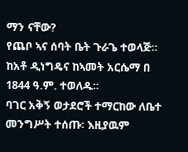ማን ናቸው?
የጨቦ ኣና ሰባት ቤት ጉራጌ ተወላጅ። ከአቶ ዲነግዴና ከኣመት አርሴማ በ 1844 ዓ.ም. ተወለዱ።
ባገር አቅኝ ወታደሮች ተማርከው ለቤተ መንግሥት ተሰጡ፡ እዚያዉም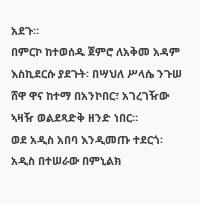አደጉ።
በምርኮ ከተወሰዱ ጀምሮ ለአቅመ አዳም እስኪደርሱ ያደጉት፡ በሣህለ ሥላሴ ንጉሠ ሸዋ ዋና ከተማ በአንኮበር፣ አገረገዥው ኣዛዥ ወልደጻድቅ ዘንድ ነበር።
ወደ አዲስ አበባ እንዲመጡ ተደርጎ፡ አዲስ በተሠራው በምኒልክ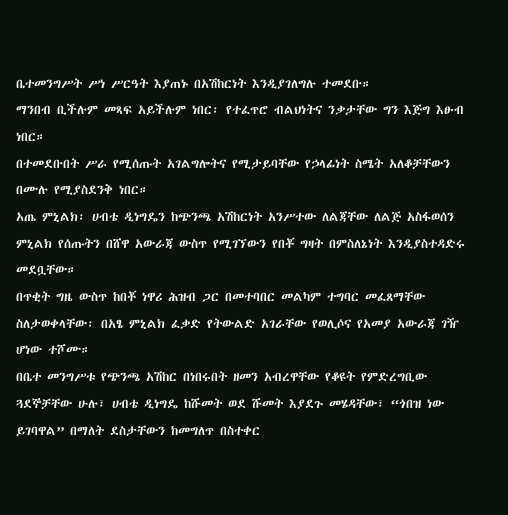ቤተመንግሥት ሥነ ሥርዓት እያጠኑ በአሽከርነት እንዲያገለግሉ ተመደቡ።
ማንበብ ቢችሉም መጻፍ አይችሉም ነበር፡ የተፈጥሮ ብልህነትና ንቃታቸው ግን እጅግ እፁብ ነበር።
በተመደቡበት ሥራ የሚሰጡት አገልግሎትና የሚታይባቸው የኃላፊነት ስሜት አለቆቻቸውን በሙሉ የሚያስደንቅ ነበር።
አጤ ምኒልክ፡ ሀብቴ ዲነግዴን ከጭንጫ አሽከርነት አንሥተው ለልጃቸው ለልጅ አስፋወሰን ምኒልክ የሰጡትን በሸዋ አውራጃ ውስጥ የሚገኘውን የበቾ ግዛት በምስለኔነት እንዲያስተዳድሩ መደቧቸው።
በጥቂት ግዜ ውስጥ ከበቾ ነዋሪ ሕዝብ ጋር በመተባበር መልካም ተግባር መፈጸማቸው ስለታወቀላቸው፡ በአፄ ምኒልክ ፈቃድ የትውልድ አገራቸው የወሊሶና የአመያ አውራጃ ገዥ ሆነው ተሾሙ።
በቤተ መንግሥቱ የጭንጫ አሽከር በነበሩበት ዘመን አብረዋቸው የቆዩት የምድረግቢው ጓደኞቻቸው ሁሉ፣ ሀብቴ ዲነግዴ ከሹመት ወደ ሹመት እያደጉ መሄዳቸው፣ “ጎበዝ ነው ይገባዋል” በማለት ደስታቸውን ከመግለጥ በስተቀር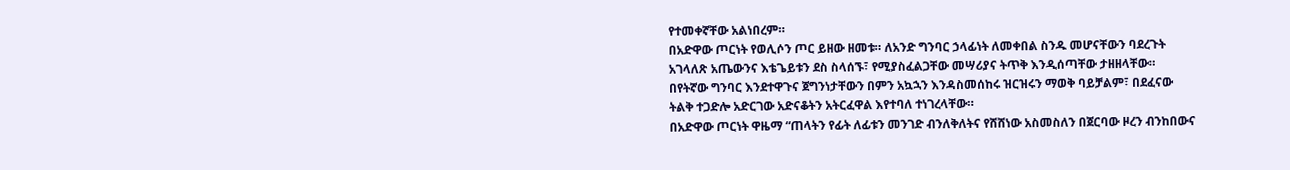የተመቀኛቸው አልነበረም።
በአድዋው ጦርነት የወሊሶን ጦር ይዘው ዘመቱ። ለአንድ ግንባር ኃላፊነት ለመቀበል ስንዱ መሆናቸውን ባደረጉት አገላለጽ አጤውንና እቴጌይቱን ደስ ስላሰኙ፣ የሚያስፈልጋቸው መሣሪያና ትጥቅ እንዲሰጣቸው ታዘዘላቸው።
በየትኛው ግንባር እንደተዋጉና ጀግንነታቸውን በምን አኳኋን እንዳስመሰከሩ ዝርዝሩን ማወቅ ባይቻልም፣ በደፈናው ትልቅ ተጋድሎ አድርገው አድናቆትን አትርፈዋል እየተባለ ተነገረላቸው።
በአድዋው ጦርነት ዋዜማ “ጠላትን የፊት ለፊቱን መንገድ ብንለቅለትና የሸሸነው አስመስለን በጀርባው ዞረን ብንከበውና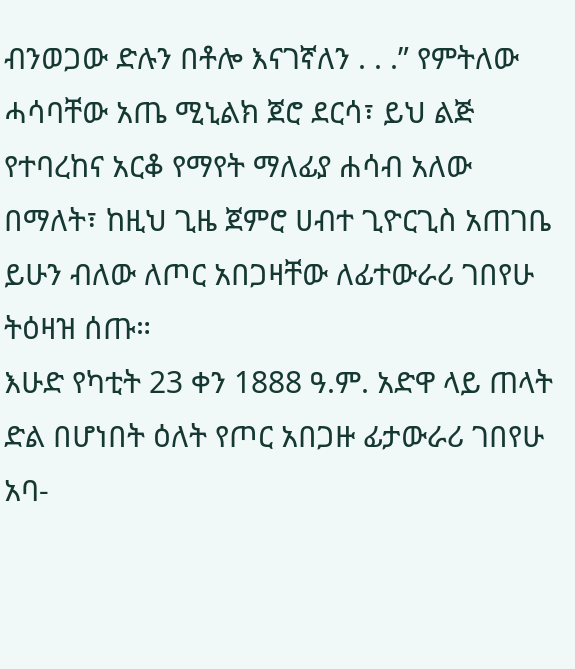ብንወጋው ድሉን በቶሎ እናገኛለን . . .” የምትለው ሓሳባቸው አጤ ሚኒልክ ጀሮ ደርሳ፣ ይህ ልጅ የተባረከና አርቆ የማየት ማለፊያ ሐሳብ አለው በማለት፣ ከዚህ ጊዜ ጀምሮ ሀብተ ጊዮርጊስ አጠገቤ ይሁን ብለው ለጦር አበጋዛቸው ለፊተውራሪ ገበየሁ ትዕዛዝ ሰጡ።
እሁድ የካቲት 23 ቀን 1888 ዓ.ም. አድዋ ላይ ጠላት ድል በሆነበት ዕለት የጦር አበጋዙ ፊታውራሪ ገበየሁ አባ-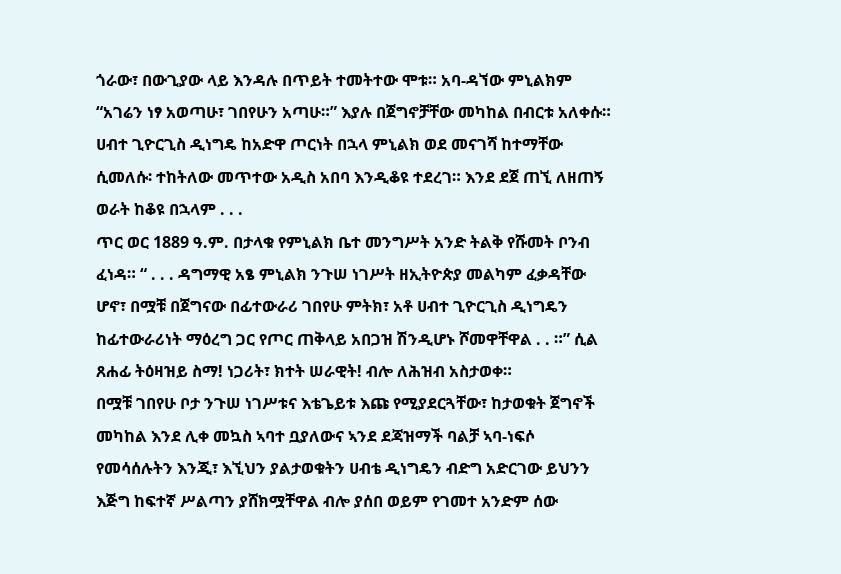ጎራው፣ በውጊያው ላይ እንዳሉ በጥይት ተመትተው ሞቱ። አባ-ዳኘው ምኒልክም “አገሬን ነፃ አወጣሁ፣ ገበየሁን አጣሁ።” እያሉ በጀግኖቻቸው መካከል በብርቱ አለቀሱ።
ሀብተ ጊዮርጊስ ዲነግዴ ከአድዋ ጦርነት በኋላ ምኒልክ ወደ መናገሻ ከተማቸው ሲመለሱ፡ ተከትለው መጥተው አዲስ አበባ እንዲቆዩ ተደረገ። እንደ ደጀ ጠኚ ለዘጠኝ ወራት ከቆዩ በኋላም . . .
ጥር ወር 1889 ዓ.ም. በታላቁ የምኒልክ ቤተ መንግሥት አንድ ትልቅ የሹመት ቦንብ ፈነዳ። “ . . . ዳግማዊ አፄ ምኒልክ ንጉሠ ነገሥት ዘኢትዮጵያ መልካም ፈቃዳቸው ሆኖ፣ በሟቹ በጀግናው በፊተውራሪ ገበየሁ ምትክ፣ አቶ ሀብተ ጊዮርጊስ ዲነግዴን ከፊተውራሪነት ማዕረግ ጋር የጦር ጠቅላይ አበጋዝ ሽንዲሆኑ ሾመዋቸዋል . . ።” ሲል ጸሐፊ ትዕዛዝይ ስማ! ነጋሪት፣ ክተት ሠራዊት! ብሎ ለሕዝብ አስታወቀ።
በሟቹ ገበየሁ ቦታ ንጉሠ ነገሥቱና እቴጌይቱ እጩ የሚያደርጓቸው፣ ከታወቁት ጀግኖች መካከል እንደ ሊቀ መኳስ ኣባተ ቧያለውና ኣንደ ደጃዝማች ባልቻ ኣባ-ነፍሶ የመሳሰሉትን እንጂ፣ እኚህን ያልታወቁትን ሀብቴ ዲነግዴን ብድግ አድርገው ይህንን እጅግ ከፍተኛ ሥልጣን ያሸክሟቸዋል ብሎ ያሰበ ወይም የገመተ አንድም ሰው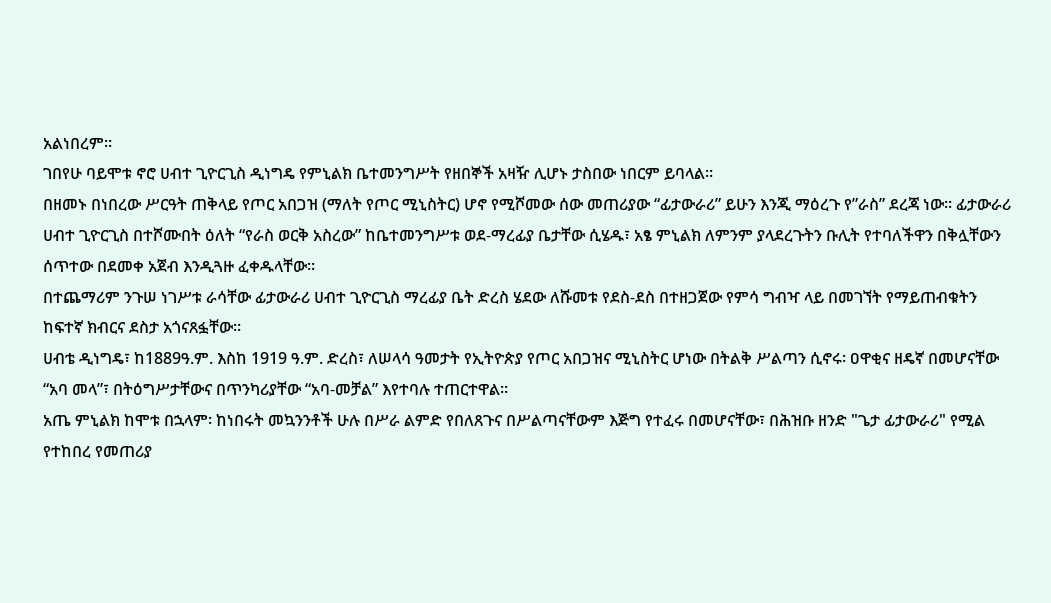አልነበረም።
ገበየሁ ባይሞቱ ኖሮ ሀብተ ጊዮርጊስ ዲነግዴ የምኒልክ ቤተመንግሥት የዘበኞች አዛዥ ሊሆኑ ታስበው ነበርም ይባላል።
በዘመኑ በነበረው ሥርዓት ጠቅላይ የጦር አበጋዝ (ማለት የጦር ሚኒስትር) ሆኖ የሚሾመው ሰው መጠሪያው “ፊታውራሪ” ይሁን እንጂ ማዕረጉ የ”ራስ” ደረጃ ነው። ፊታውራሪ ሀብተ ጊዮርጊስ በተሾሙበት ዕለት “የራስ ወርቅ አስረው” ከቤተመንግሥቱ ወደ-ማረፊያ ቤታቸው ሲሄዱ፣ አፄ ምኒልክ ለምንም ያላደረጉትን ቡሊት የተባለችዋን በቅሏቸውን ሰጥተው በደመቀ አጀብ እንዲጓዙ ፈቀዱላቸው።
በተጨማሪም ንጉሠ ነገሥቱ ራሳቸው ፊታውራሪ ሀብተ ጊዮርጊስ ማረፊያ ቤት ድረስ ሄደው ለሹመቱ የደስ-ደስ በተዘጋጀው የምሳ ግብዣ ላይ በመገኘት የማይጠብቁትን ከፍተኛ ክብርና ደስታ አጎናጸፏቸው።
ሀብቴ ዲነግዴ፣ ከ1889ዓ.ም. እስከ 1919 ዓ.ም. ድረስ፣ ለሠላሳ ዓመታት የኢትዮጵያ የጦር አበጋዝና ሚኒስትር ሆነው በትልቅ ሥልጣን ሲኖሩ፡ ዐዋቂና ዘዴኛ በመሆናቸው “አባ መላ”፣ በትዕግሥታቸውና በጥንካሪያቸው “አባ-መቻል” እየተባሉ ተጠርተዋል።
አጤ ምኒልክ ከሞቱ በኋላም፡ ከነበሩት መኳንንቶች ሁሉ በሥራ ልምድ የበለጸጉና በሥልጣናቸውም እጅግ የተፈሩ በመሆናቸው፣ በሕዝቡ ዘንድ "ጌታ ፊታውራሪ" የሚል የተከበረ የመጠሪያ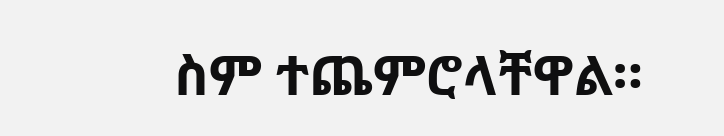ስም ተጨምሮላቸዋል።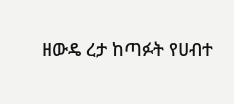ዘውዴ ረታ ከጣፉት የሀብተ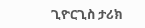ጊዮርጊስ ታሪክ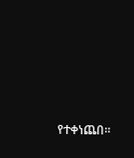የተቀነጨበ።